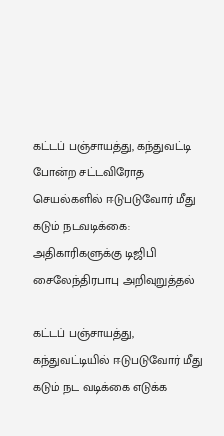கட்டப் பஞ்சாயத்து, கந்துவட்டி போன்ற சட்டவிரோத செயல்களில் ஈடுபடுவோர் மீது கடும் நடவடிக்கை: அதிகாரிகளுக்கு டிஜிபி சைலேந்திரபாபு அறிவுறுத்தல்

கட்டப் பஞ்சாயத்து, கந்துவட்டியில் ஈடுபடுவோர் மீது கடும் நட வடிக்கை எடுக்க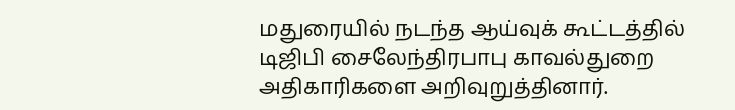மதுரையில் நடந்த ஆய்வுக் கூட்டத்தில் டிஜிபி சைலேந்திரபாபு காவல்துறை அதிகாரிகளை அறிவுறுத்தினார்.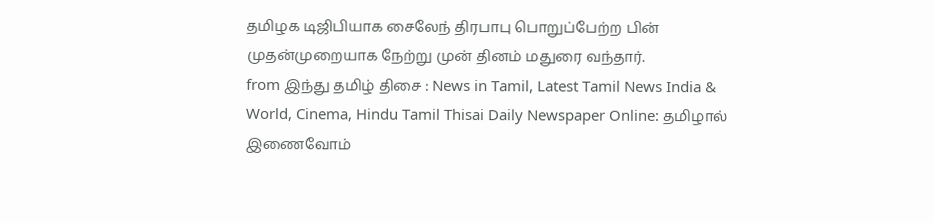தமிழக டிஜிபியாக சைலேந் திரபாபு பொறுப்பேற்ற பின் முதன்முறையாக நேற்று முன் தினம் மதுரை வந்தார்.
from இந்து தமிழ் திசை : News in Tamil, Latest Tamil News India & World, Cinema, Hindu Tamil Thisai Daily Newspaper Online: தமிழால் இணைவோம்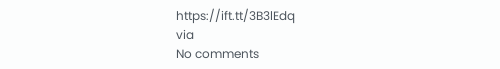https://ift.tt/3B3lEdq
via
No comments